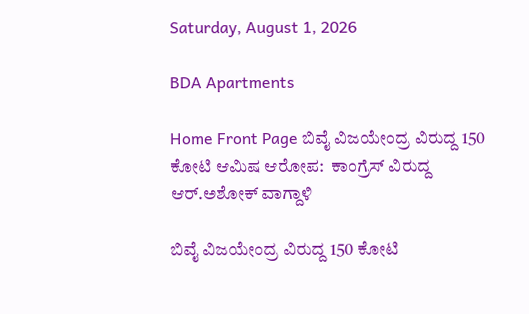Saturday, August 1, 2026

BDA Apartments

Home Front Page ಬಿವೈ ವಿಜಯೇಂದ್ರ ವಿರುದ್ದ 150 ಕೋಟಿ ಆಮಿಷ ಆರೋಪ:  ಕಾಂಗ್ರೆಸ್ ವಿರುದ್ದ ಆರ್.ಅಶೋಕ್ ವಾಗ್ದಾಳಿ

ಬಿವೈ ವಿಜಯೇಂದ್ರ ವಿರುದ್ದ 150 ಕೋಟಿ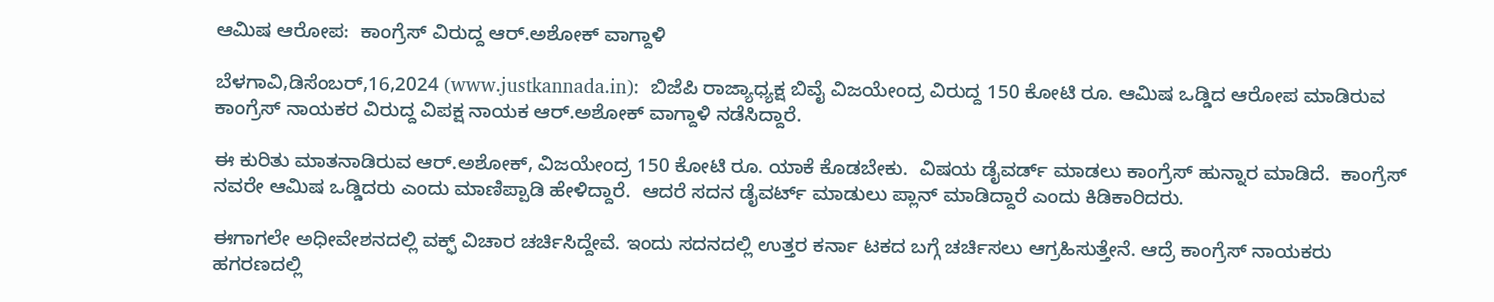ಆಮಿಷ ಆರೋಪ:  ಕಾಂಗ್ರೆಸ್ ವಿರುದ್ದ ಆರ್.ಅಶೋಕ್ ವಾಗ್ದಾಳಿ

ಬೆಳಗಾವಿ,ಡಿಸೆಂಬರ್,16,2024 (www.justkannada.in):  ಬಿಜೆಪಿ ರಾಜ್ಯಾಧ್ಯಕ್ಷ ಬಿವೈ ವಿಜಯೇಂದ್ರ ವಿರುದ್ದ 150 ಕೋಟಿ ರೂ. ಆಮಿಷ ಒಡ್ಡಿದ ಆರೋಪ ಮಾಡಿರುವ ಕಾಂಗ್ರೆಸ್ ನಾಯಕರ ವಿರುದ್ದ ವಿಪಕ್ಷ ನಾಯಕ ಆರ್.ಅಶೋಕ್ ವಾಗ್ದಾಳಿ ನಡೆಸಿದ್ದಾರೆ.

ಈ ಕುರಿತು ಮಾತನಾಡಿರುವ ಆರ್.ಅಶೋಕ್, ವಿಜಯೇಂದ್ರ 150 ಕೋಟಿ ರೂ. ಯಾಕೆ ಕೊಡಬೇಕು.  ವಿಷಯ ಡೈವರ್ಡ್ ಮಾಡಲು ಕಾಂಗ್ರೆಸ್ ಹುನ್ನಾರ ಮಾಡಿದೆ.  ಕಾಂಗ್ರೆಸ್ ನವರೇ ಆಮಿಷ ಒಡ್ಡಿದರು ಎಂದು ಮಾಣಿಪ್ಪಾಡಿ ಹೇಳಿದ್ದಾರೆ.  ಆದರೆ ಸದನ ಡೈವರ್ಟ್ ಮಾಡುಲು ಪ್ಲಾನ್ ಮಾಡಿದ್ದಾರೆ ಎಂದು ಕಿಡಿಕಾರಿದರು.

ಈಗಾಗಲೇ ಅಧೀವೇಶನದಲ್ಲಿ ವಕ್ಫ್ ವಿಚಾರ ಚರ್ಚಿಸಿದ್ದೇವೆ. ಇಂದು ಸದನದಲ್ಲಿ ಉತ್ತರ ಕರ್ನಾ ಟಕದ ಬಗ್ಗೆ ಚರ್ಚಿಸಲು ಆಗ್ರಹಿಸುತ್ತೇನೆ. ಆದ್ರೆ ಕಾಂಗ್ರೆಸ್ ನಾಯಕರು ಹಗರಣದಲ್ಲಿ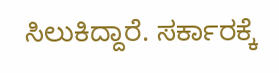ಸಿಲುಕಿದ್ದಾರೆ. ಸರ್ಕಾರಕ್ಕೆ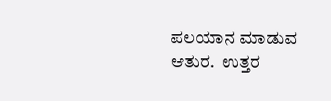ಪಲಯಾನ ಮಾಡುವ ಆತುರ.  ಉತ್ತರ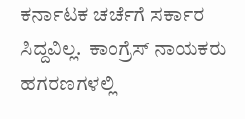ಕರ್ನಾಟಕ ಚರ್ಚೆಗೆ ಸರ್ಕಾರ ಸಿದ್ದವಿಲ್ಲ.  ಕಾಂಗ್ರೆಸ್ ನಾಯಕರು ಹಗರಣಗಳಲ್ಲಿ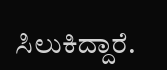ಸಿಲುಕಿದ್ದಾರೆ.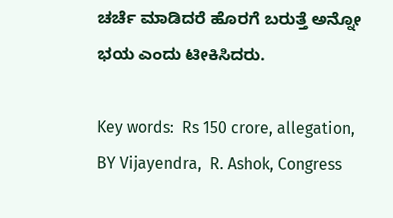ಚರ್ಚೆ ಮಾಡಿದರೆ ಹೊರಗೆ ಬರುತ್ತೆ ಅನ್ನೋ ಭಯ ಎಂದು ಟೀಕಿಸಿದರು.

Key words:  Rs 150 crore, allegation, BY Vijayendra,  R. Ashok, Congress